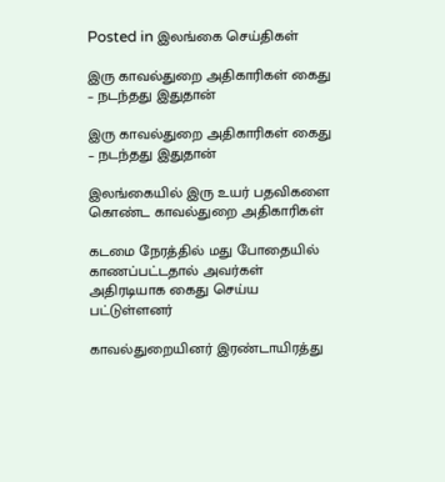Posted in இலங்கை செய்திகள்

இரு காவல்துறை அதிகாரிகள் கைது – நடந்தது இதுதான்

இரு காவல்துறை அதிகாரிகள் கைது – நடந்தது இதுதான்

இலங்கையில் இரு உயர் பதவிகளை கொண்ட காவல்துறை அதிகாரிகள்

கடமை நேரத்தில் மது போதையில் காணப்பட்டதால் அவர்கள் அதிரடியாக கைது செய்ய பட்டுள்ளனர்

காவல்துறையினர் இரண்டாயிரத்து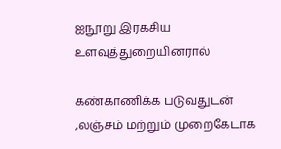ஐநூறு இரகசிய உளவுத்துறையினரால்

கண்காணிக்க படுவதுடன் ,லஞ்சம் மற்றும் முறைகேடாக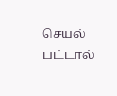செயல் பட்டால்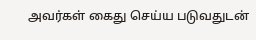அவர்கள் கைது செய்ய படுவதுடன்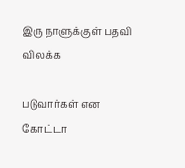இரு நாளுக்குள் பதவி விலக்க

படுவார்கள் என கோட்டா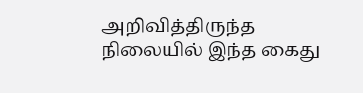அறிவித்திருந்த நிலையில் இந்த கைது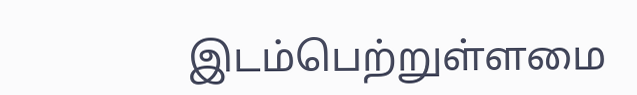இடம்பெற்றுள்ளமை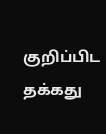குறிப்பிட தக்கது